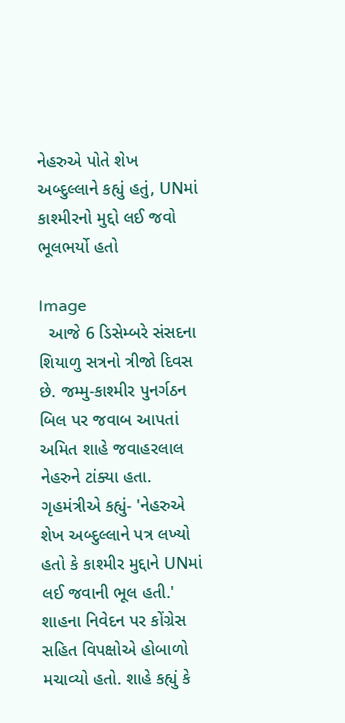નેહરુએ પોતે શેખ અબ્દુલ્લાને કહ્યું હતું, UNમાં કાશ્મીરનો મુદ્દો લઈ જવો ભૂલભર્યો હતો

Image
  આજે 6 ડિસેમ્બરે સંસદના શિયાળુ સત્રનો ત્રીજો દિવસ છે. જમ્મુ-કાશ્મીર પુનર્ગઠન બિલ પર જવાબ આપતાં અમિત શાહે જવાહરલાલ નેહરુને ટાંક્યા હતા. ગૃહમંત્રીએ કહ્યું- 'નેહરુએ શેખ અબ્દુલ્લાને પત્ર લખ્યો હતો કે કાશ્મીર મુદ્દાને UNમાં લઈ જવાની ભૂલ હતી.' શાહના નિવેદન પર કોંગ્રેસ સહિત વિપક્ષોએ હોબાળો મચાવ્યો હતો. શાહે કહ્યું કે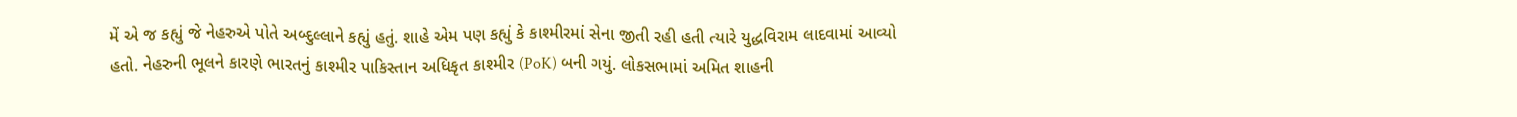મેં એ જ કહ્યું જે નેહરુએ પોતે અબ્દુલ્લાને કહ્યું હતું. શાહે એમ પણ કહ્યું કે કાશ્મીરમાં સેના જીતી રહી હતી ત્યારે યુદ્ધવિરામ લાદવામાં આવ્યો હતો. નેહરુની ભૂલને કારણે ભારતનું કાશ્મીર પાકિસ્તાન અધિકૃત કાશ્મીર (PoK) બની ગયું. લોકસભામાં અમિત શાહની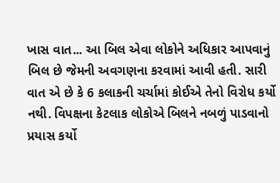ખાસ વાત... આ બિલ એવા લોકોને અધિકાર આપવાનું બિલ છે જેમની અવગણના કરવામાં આવી હતી. સારી વાત એ છે કે 6 કલાકની ચર્ચામાં કોઈએ તેનો વિરોધ કર્યો નથી. વિપક્ષના કેટલાક લોકોએ બિલને નબળું પાડવાનો પ્રયાસ કર્યો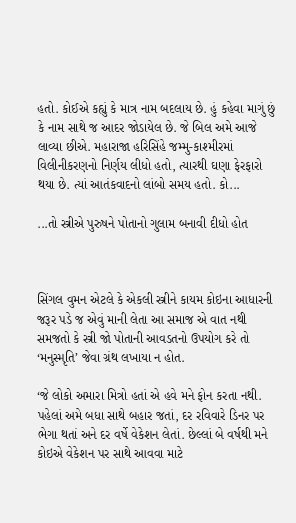હતો. કોઈએ કહ્યું કે માત્ર નામ બદલાય છે. હું કહેવા માગું છું કે નામ સાથે જ આદર જોડાયેલ છે. જે બિલ અમે આજે લાવ્યા છીએ. મહારાજા હરિસિંહે જમ્મુ-કાશ્મીરમાં વિલીનીકરણનો નિર્ણય લીધો હતો, ત્યારથી ઘણા ફેરફારો થયા છે. ત્યાં આતંકવાદનો લાંબો સમય હતો. કો...

...તો સ્ત્રીએ પુરુષને પોતાનો ગુલામ બનાવી દીધો હોત



સિંગલ વુમન એટલે કે એકલી સ્ત્રીને કાયમ કોઇના આધારની જરૂર પડે જ એવું માની લેતા આ સમાજ એ વાત નથી સમજતો કે સ્ત્રી જો પોતાની આવડતનો ઉપયોગ કરે તો ‘મનુસ્મૃતિ’ જેવા ગ્રંથ લખાયા ન હોત.

‘જે લોકો અમારા મિત્રો હતાં એ હવે મને ફોન કરતા નથી. પહેલાં અમે બધા સાથે બહાર જતાં, દર રવિવારે ડિનર પર ભેગા થતાં અને દર વર્ષે વેકેશન લેતાં. છેલ્લાં બે વર્ષથી મને કોઇએ વેકેશન પર સાથે આવવા માટે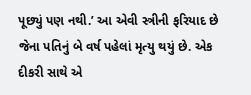પૂછ્યું પણ નથી.’ આ એવી સ્ત્રીની ફરિયાદ છે જેના પતિનું બે વર્ષ પહેલાં મૃત્યુ થયું છે. એક દીકરી સાથે એ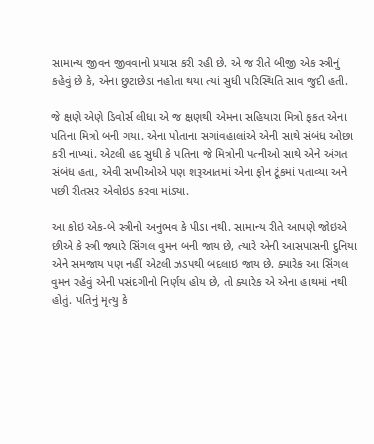સામાન્ય જીવન જીવવાનો પ્રયાસ કરી રહી છે. એ જ રીતે બીજી એક સ્ત્રીનું કહેવું છે કે, એના છુટાછેડા નહોતા થયા ત્યાં સુધી પરિસ્થિતિ સાવ જુદી હતી.

જે ક્ષણે એણે ડિવોર્સ લીધા એ જ ક્ષણથી એમના સહિયારા મિત્રો ફકત એના પતિના મિત્રો બની ગયા. એના પોતાના સગાંવહાલાંએ એની સાથે સંબંધ ઓછા કરી નાખ્યાં. એટલી હદ સુધી કે પતિના જે મિત્રોની પત્નીઓ સાથે એને અંગત સંબંધ હતા, એવી સખીઓએ પણ શરૂઆતમાં એના ફોન ટૂંકમાં પતાવ્યા અને પછી રીતસર એવોઇડ કરવા માંડ્યા.

આ કોઇ એક-બે સ્ત્રીનો અનુભવ કે પીડા નથી. સામાન્ય રીતે આપણે જોઇએ છીએ કે સ્ત્રી જ્યારે સિંગલ વુમન બની જાય છે, ત્યારે એની આસપાસની દુનિયા એને સમજાય પણ નહીં એટલી ઝડપથી બદલાઇ જાય છે. ક્યારેક આ સિંગલ વુમન રહેવું એની પસંદગીનો નિર્ણય હોય છે, તો ક્યારેક એ એના હાથમાં નથી હોતું. પતિનું મૃત્યુ કે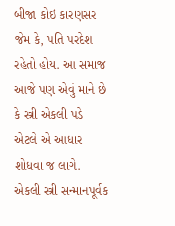બીજા કોઇ કારણસર જેમ કે, પતિ પરદેશ રહેતો હોય. આ સમાજ આજે પણ એવું માને છે કે સ્ત્રી એકલી પડે એટલે એ આધાર શોધવા જ લાગે. એકલી સ્ત્રી સન્માનપૂર્વક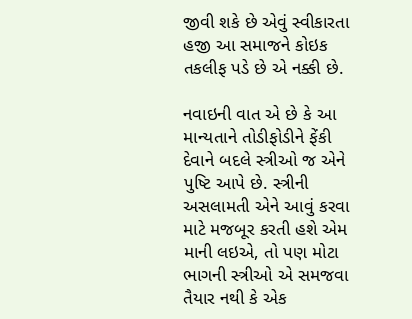જીવી શકે છે એવું સ્વીકારતા હજી આ સમાજને કોઇક તકલીફ પડે છે એ નક્કી છે.

નવાઇની વાત એ છે કે આ માન્યતાને તોડીફોડીને ફેંકી દેવાને બદલે સ્ત્રીઓ જ એને પુષ્ટિ આપે છે. સ્ત્રીની અસલામતી એને આવું કરવા માટે મજબૂર કરતી હશે એમ માની લઇએ, તો પણ મોટા ભાગની સ્ત્રીઓ એ સમજવા તૈયાર નથી કે એક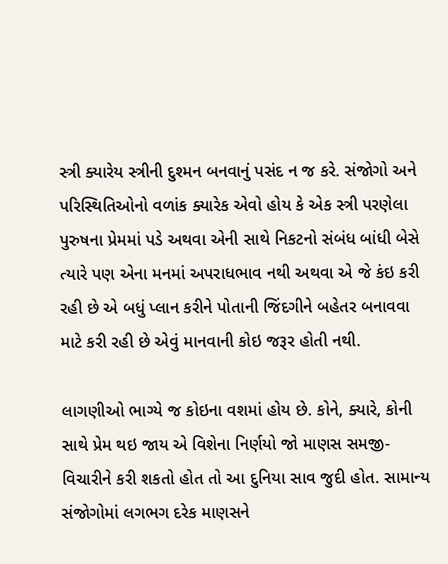સ્ત્રી ક્યારેય સ્ત્રીની દુશ્મન બનવાનું પસંદ ન જ કરે. સંજોગો અને પરિસ્થિતિઓનો વળાંક ક્યારેક એવો હોય કે એક સ્ત્રી પરણેલા પુરુષના પ્રેમમાં પડે અથવા એની સાથે નિકટનો સંબંધ બાંધી બેસે ત્યારે પણ એના મનમાં અપરાધભાવ નથી અથવા એ જે કંઇ કરી રહી છે એ બધું પ્લાન કરીને પોતાની જિંદગીને બહેતર બનાવવા માટે કરી રહી છે એવું માનવાની કોઇ જરૂર હોતી નથી.

લાગણીઓ ભાગ્યે જ કોઇના વશમાં હોય છે. કોને, ક્યારે, કોની સાથે પ્રેમ થઇ જાય એ વિશેના નિર્ણયો જો માણસ સમજી-વિચારીને કરી શકતો હોત તો આ દુનિયા સાવ જુદી હોત. સામાન્ય સંજોગોમાં લગભગ દરેક માણસને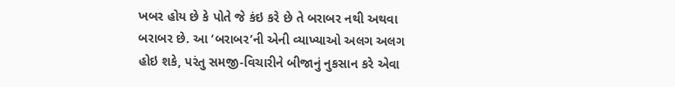ખબર હોય છે કે પોતે જે કંઇ કરે છે તે બરાબર નથી અથવા બરાબર છે. આ ‘બરાબર’ની એની વ્યાખ્યાઓ અલગ અલગ હોઇ શકે, પરંતુ સમજી-વિચારીને બીજાનું નુકસાન કરે એવા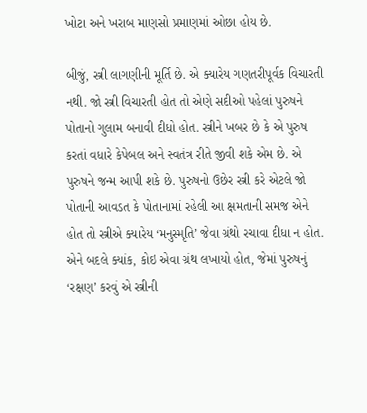ખોટા અને ખરાબ માણસો પ્રમાણમાં ઓછા હોય છે.

બીજું, સ્ત્રી લાગણીની મૂર્તિ છે. એ ક્યારેય ગણતરીપૂર્વક વિચારતી નથી. જો સ્ત્રી વિચારતી હોત તો એણે સદીઓ પહેલાં પુરુષને પોતાનો ગુલામ બનાવી દીધો હોત. સ્ત્રીને ખબર છે કે એ પુરુષ કરતાં વધારે કેપેબલ અને સ્વતંત્ર રીતે જીવી શકે એમ છે. એ પુરુષને જન્મ આપી શકે છે. પુરુષનો ઉછેર સ્ત્રી કરે એટલે જો પોતાની આવડત કે પોતાનામાં રહેલી આ ક્ષમતાની સમજ એને હોત તો સ્ત્રીએ ક્યારેય ‘મનુસ્મૃતિ’ જેવા ગ્રંથો રચાવા દીધા ન હોત. એને બદલે ક્યાંક, કોઇ એવા ગ્રંથ લખાયો હોત, જેમાં પુરુષનું ‘રક્ષણ’ કરવું એ સ્ત્રીની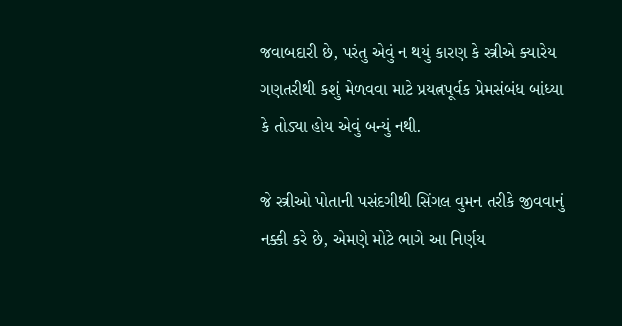જવાબદારી છે, પરંતુ એવું ન થયું કારણ કે સ્ત્રીએ ક્યારેય ગણતરીથી કશું મેળવવા માટે પ્રયત્નપૂર્વક પ્રેમસંબંધ બાંધ્યા કે તોડ્યા હોય એવું બન્યું નથી.

જે સ્ત્રીઓ પોતાની પસંદગીથી સિંગલ વુમન તરીકે જીવવાનું નક્કી કરે છે, એમણે મોટે ભાગે આ નિર્ણય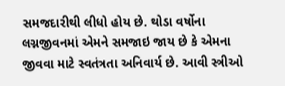સમજદારીથી લીધો હોય છે. થોડા વર્ષોના લગ્નજીવનમાં એમને સમજાઇ જાય છે કે એમના જીવવા માટે સ્વતંત્રતા અનિવાર્ય છે. આવી સ્ત્રીઓ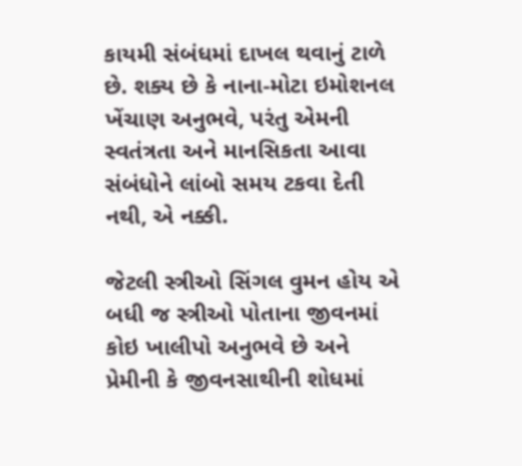કાયમી સંબંધમાં દાખલ થવાનું ટાળે છે. શક્ય છે કે નાના-મોટા ઇમોશનલ ખેંચાણ અનુભવે, પરંતુ એમની સ્વતંત્રતા અને માનસિકતા આવા સંબંધોને લાંબો સમય ટકવા દેતી નથી, એ નક્કી.

જેટલી સ્ત્રીઓ સિંગલ વુમન હોય એ બધી જ સ્ત્રીઓ પોતાના જીવનમાં કોઇ ખાલીપો અનુભવે છે અને પ્રેમીની કે જીવનસાથીની શોધમાં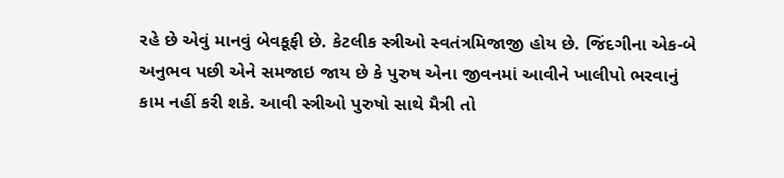રહે છે એવું માનવું બેવકૂફી છે. કેટલીક સ્ત્રીઓ સ્વતંત્રમિજાજી હોય છે. જિંદગીના એક-બે અનુભવ પછી એને સમજાઇ જાય છે કે પુરુષ એના જીવનમાં આવીને ખાલીપો ભરવાનું કામ નહીં કરી શકે. આવી સ્ત્રીઓ પુરુષો સાથે મૈત્રી તો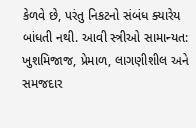કેળવે છે, પરંતુ નિકટનો સંબંધ ક્યારેય બાંધતી નથી. આવી સ્ત્રીઓ સામાન્યત: ખુશમિજાજ, પ્રેમાળ, લાગણીશીલ અને સમજદાર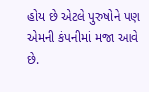હોય છે એટલે પુરુષોને પણ એમની કંપનીમાં મજા આવે છે.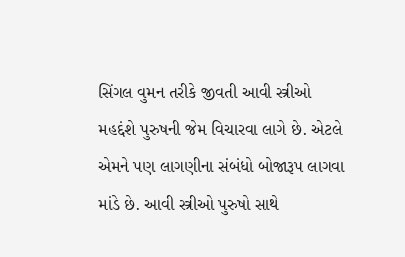સિંગલ વુમન તરીકે જીવતી આવી સ્ત્રીઓ મહદ્દંશે પુરુષની જેમ વિચારવા લાગે છે. એટલે એમને પણ લાગણીના સંબંધો બોજારૂપ લાગવા માંડે છે. આવી સ્ત્રીઓ પુરુષો સાથે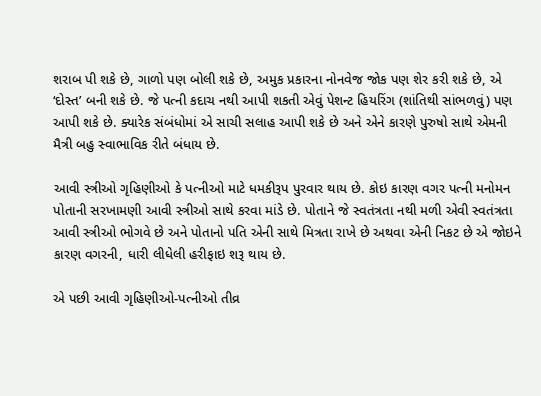શરાબ પી શકે છે, ગાળો પણ બોલી શકે છે, અમુક પ્રકારના નોનવેજ જોક પણ શેર કરી શકે છે, એ ‘દોસ્ત’ બની શકે છે. જે પત્ની કદાચ નથી આપી શકતી એવું પેશન્ટ હિયરિંગ (શાંતિથી સાંભળવું) પણ આપી શકે છે. ક્યારેક સંબંધોમાં એ સાચી સલાહ આપી શકે છે અને એને કારણે પુરુષો સાથે એમની મૈત્રી બહુ સ્વાભાવિક રીતે બંધાય છે.

આવી સ્ત્રીઓ ગૃહિણીઓ કે પત્નીઓ માટે ધમકીરૂપ પુરવાર થાય છે. કોઇ કારણ વગર પત્ની મનોમન પોતાની સરખામણી આવી સ્ત્રીઓ સાથે કરવા માંડે છે. પોતાને જે સ્વતંત્રતા નથી મળી એવી સ્વતંત્રતા આવી સ્ત્રીઓ ભોગવે છે અને પોતાનો પતિ એની સાથે મિત્રતા રાખે છે અથવા એની નિકટ છે એ જોઇને કારણ વગરની, ધારી લીધેલી હરીફાઇ શરૂ થાય છે.

એ પછી આવી ગૃહિણીઓ-પત્નીઓ તીવ્ર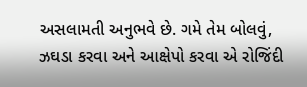અસલામતી અનુભવે છે. ગમે તેમ બોલવું, ઝઘડા કરવા અને આક્ષેપો કરવા એ રોજિંદી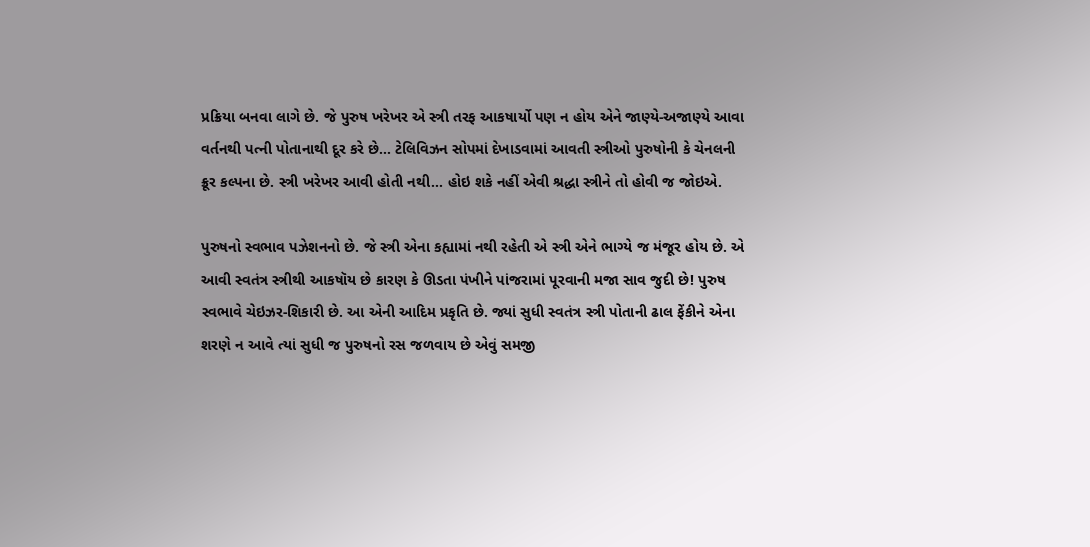પ્રક્રિયા બનવા લાગે છે. જે પુરુષ ખરેખર એ સ્ત્રી તરફ આકષાર્યો પણ ન હોય એને જાણ્યે-અજાણ્યે આવા વર્તનથી પત્ની પોતાનાથી દૂર કરે છે... ટેલિવિઝન સોપમાં દેખાડવામાં આવતી સ્ત્રીઓ પુરુષોની કે ચેનલની ક્રૂર કલ્પના છે. સ્ત્રી ખરેખર આવી હોતી નથી... હોઇ શકે નહીં એવી શ્રદ્ધા સ્ત્રીને તો હોવી જ જોઇએ.

પુરુષનો સ્વભાવ પઝેશનનો છે. જે સ્ત્રી એના કહ્યામાં નથી રહેતી એ સ્ત્રી એને ભાગ્યે જ મંજૂર હોય છે. એ આવી સ્વતંત્ર સ્ત્રીથી આકષૉય છે કારણ કે ઊડતા પંખીને પાંજરામાં પૂરવાની મજા સાવ જુદી છે! પુરુષ સ્વભાવે ચેઇઝર-શિકારી છે. આ એની આદિમ પ્રકૃતિ છે. જ્યાં સુધી સ્વતંત્ર સ્ત્રી પોતાની ઢાલ ફેંકીને એના શરણે ન આવે ત્યાં સુધી જ પુરુષનો રસ જળવાય છે એવું સમજી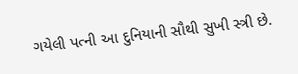ગયેલી પત્ની આ દુનિયાની સૌથી સુખી સ્ત્રી છે.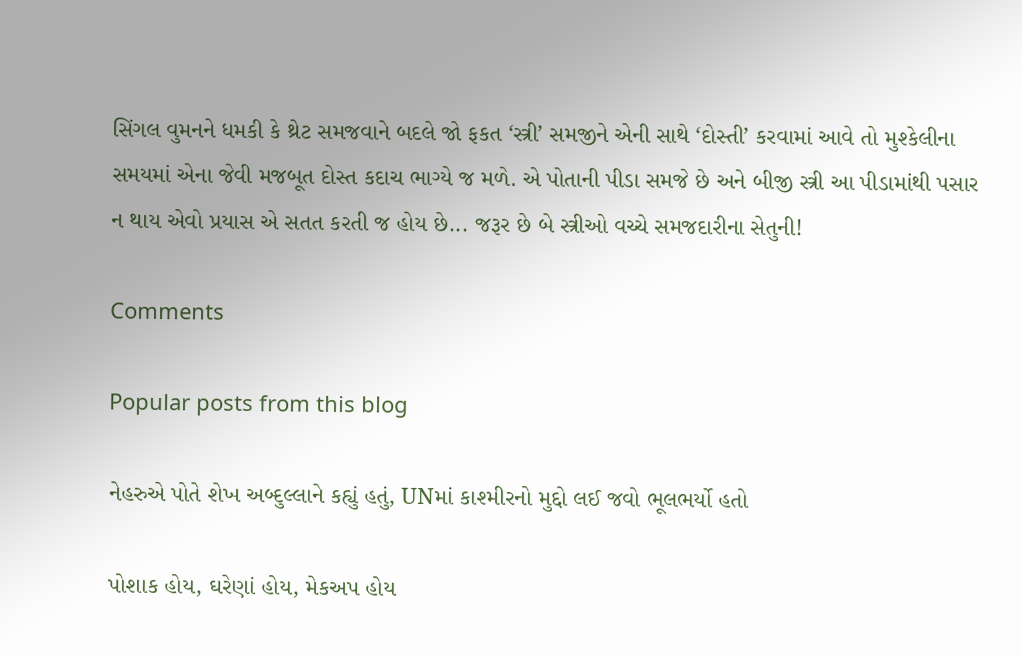સિંગલ વુમનને ધમકી કે થ્રેટ સમજવાને બદલે જો ફકત ‘સ્ત્રી’ સમજીને એની સાથે ‘દોસ્તી’ કરવામાં આવે તો મુશ્કેલીના સમયમાં એના જેવી મજબૂત દોસ્ત કદાચ ભાગ્યે જ મળે. એ પોતાની પીડા સમજે છે અને બીજી સ્ત્રી આ પીડામાંથી પસાર ન થાય એવો પ્રયાસ એ સતત કરતી જ હોય છે... જરૂર છે બે સ્ત્રીઓ વચ્ચે સમજદારીના સેતુની!

Comments

Popular posts from this blog

નેહરુએ પોતે શેખ અબ્દુલ્લાને કહ્યું હતું, UNમાં કાશ્મીરનો મુદ્દો લઈ જવો ભૂલભર્યો હતો

પોશાક હોય, ઘરેણાં હોય, મેકઅપ હોય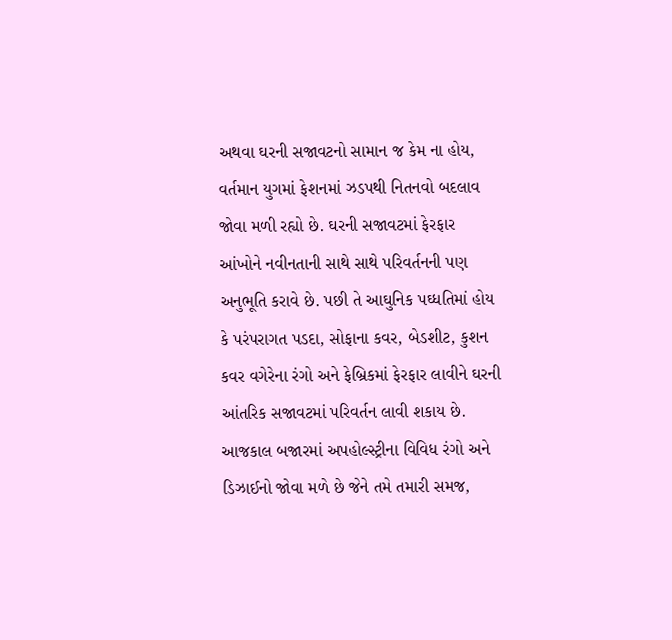અથવા ઘરની સજાવટનો સામાન જ કેમ ના હોય, વર્તમાન યુગમાં ફેશનમાં ઝડપથી નિતનવો બદલાવ જોવા મળી રહ્યો છે. ઘરની સજાવટમાં ફેરફાર આંખોને નવીનતાની સાથે સાથે પરિવર્તનની પણ અનુભૂતિ કરાવે છે. પછી તે આઘુનિક પઘ્ધતિમાં હોય કે પરંપરાગત પડદા, સોફાના કવર, બેડશીટ, કુશન કવર વગેરેના રંગો અને ફેબ્રિકમાં ફેરફાર લાવીને ઘરની આંતરિક સજાવટમાં પરિવર્તન લાવી શકાય છે. આજકાલ બજારમાં અપહોલ્સ્ટ્રીના વિવિધ રંગો અને ડિઝાઈનો જોવા મળે છે જેને તમે તમારી સમજ,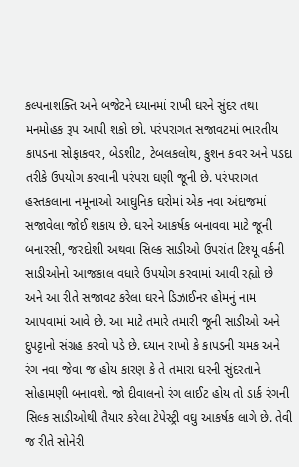કલ્પનાશક્તિ અને બજેટને ઘ્યાનમાં રાખી ઘરને સુંદર તથા મનમોહક રૂપ આપી શકો છો. પરંપરાગત સજાવટમાં ભારતીય કાપડના સોફાકવર, બેડશીટ, ટેબલકલોથ, કુશન કવર અને પડદા તરીકે ઉપયોગ કરવાની પરંપરા ઘણી જૂની છે. પરંપરાગત હસ્તકલાના નમૂનાઓ આઘુનિક ઘરોમાં એક નવા અંદાજમાં સજાવેલા જોઈ શકાય છે. ઘરને આકર્ષક બનાવવા માટે જૂની બનારસી, જરદોશી અથવા સિલ્ક સાડીઓ ઉપરાંત ટિશ્યૂ વર્કની સાડીઓનો આજકાલ વધારે ઉપયોગ કરવામાં આવી રહ્યો છે અને આ રીતે સજાવટ કરેલા ઘરને ડિઝાઈનર હોમનું નામ આપવામાં આવે છે. આ માટે તમારે તમારી જૂની સાડીઓ અને દુપટ્ટાનો સંગ્રહ કરવો પડે છે. ઘ્યાન રાખો કે કાપડની ચમક અને રંગ નવા જેવા જ હોય કારણ કે તે તમારા ઘરની સુંદરતાને સોહામણી બનાવશે. જો દીવાલનો રંગ લાઈટ હોય તો ડાર્ક રંગની સિલ્ક સાડીઓથી તૈયાર કરેલા ટેપેસ્ટ્રી વઘુ આકર્ષક લાગે છે. તેવી જ રીતે સોનેરી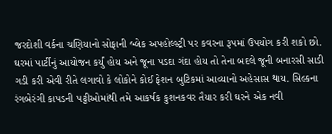જરદોશી વર્કના ચણિયાનો સોફાની બ્લેક અપહોલ્સ્ટ્રી પર કવરના રૂપમાં ઉપયોગ કરી શકો છો. ઘરમાં પાર્ટીનું આયોજન કર્યું હોય અને જૂના પડદા ગંદા હોય તો તેના બદલે જૂની બનારસી સાડી ગડી કરી એવી રીતે લગાવો કે લોકોને કોઈ ફેશન બુટિકમાં આવ્યાનો અહેસાસ થાય. સિલ્કના રંગબેરંગી કાપડની પટ્ટીઓમાંથી તમે આકર્ષક કુશનકવર તૈયાર કરી ઘરને એક નવી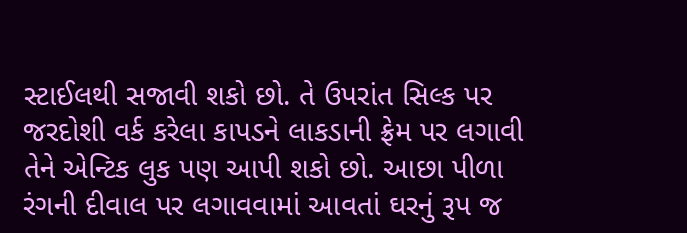સ્ટાઈલથી સજાવી શકો છો. તે ઉપરાંત સિલ્ક પર જરદોશી વર્ક કરેલા કાપડને લાકડાની ફ્રેમ પર લગાવી તેને એન્ટિક લુક પણ આપી શકો છો. આછા પીળા રંગની દીવાલ પર લગાવવામાં આવતાં ઘરનું રૂપ જ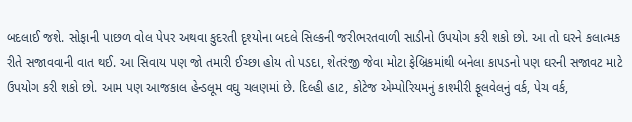બદલાઈ જશે. સોફાની પાછળ વોલ પેપર અથવા કુદરતી દૃશ્યોના બદલે સિલ્કની જરીભરતવાળી સાડીનો ઉપયોગ કરી શકો છો. આ તો ઘરને કલાત્મક રીતે સજાવવાની વાત થઈ. આ સિવાય પણ જો તમારી ઈચ્છા હોય તો પડદા, શેતરંજી જેવા મોટા ફેબ્રિકમાંથી બનેલા કાપડનો પણ ઘરની સજાવટ માટે ઉપયોગ કરી શકો છો. આમ પણ આજકાલ હેન્ડલૂમ વઘુ ચલણમાં છે. દિલ્હી હાટ, કોટેજ એમ્પોરિયમનું કાશ્મીરી ફૂલવેલનું વર્ક, પેચ વર્ક,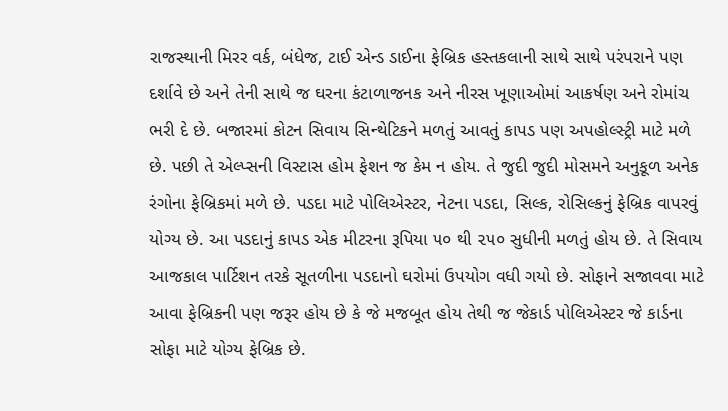રાજસ્થાની મિરર વર્ક, બંધેજ, ટાઈ એન્ડ ડાઈના ફેબ્રિક હસ્તકલાની સાથે સાથે પરંપરાને પણ દર્શાવે છે અને તેની સાથે જ ઘરના કંટાળાજનક અને નીરસ ખૂણાઓમાં આકર્ષણ અને રોમાંચ ભરી દે છે. બજારમાં કોટન સિવાય સિન્થેટિકને મળતું આવતું કાપડ પણ અપહોલ્સ્ટ્રી માટે મળે છે. પછી તે એલ્પ્સની વિસ્ટાસ હોમ ફેશન જ કેમ ન હોય. તે જુદી જુદી મોસમને અનુકૂળ અનેક રંગોના ફેબ્રિકમાં મળે છે. પડદા માટે પોલિએસ્ટર, નેટના પડદા, સિલ્ક, રોસિલ્કનું ફેબ્રિક વાપરવું યોગ્ય છે. આ પડદાનું કાપડ એક મીટરના રૂપિયા ૫૦ થી ૨૫૦ સુધીની મળતું હોય છે. તે સિવાય આજકાલ પાર્ટિશન તરકે સૂતળીના પડદાનો ઘરોમાં ઉપયોગ વધી ગયો છે. સોફાને સજાવવા માટે આવા ફેબ્રિકની પણ જરૂર હોય છે કે જે મજબૂત હોય તેથી જ જેકાર્ડ પોલિએસ્ટર જે કાર્ડના સોફા માટે યોગ્ય ફેબ્રિક છે.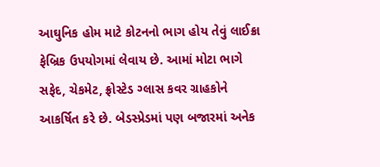આઘુનિક હોમ માટે કોટનનો ભાગ હોય તેવું લાઈક્રા ફેબ્રિક ઉપયોગમાં લેવાય છે. આમાં મોટા ભાગે સફેદ, ચેકમેટ, ફ્રોસ્ટેડ ગ્લાસ કવર ગ્રાહકોને આકર્ષિત કરે છે. બેડસ્પ્રેડમાં પણ બજારમાં અનેક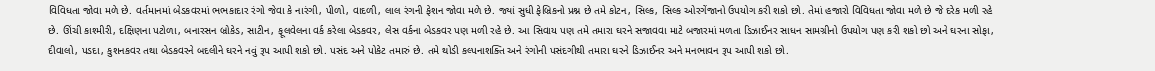વિવિધતા જોવા મળે છે. વર્તમાનમાં બેડકવરમાં ભભકાદાર રંગો જેવા કે નારંગી, પીળો, વાદળી, લાલ રંગની ફેશન જોવા મળે છે. જ્યાં સુધી ફેબ્રિકનો પ્રશ્ન છે તમે કોટન, સિલ્ક, સિલ્ક ઓરગેંજાનો ઉપયોગ કરી શકો છો. તેમાં હજારો વિવિધતા જોવા મળે છે જે દરેક મળી રહે છે. ઊંચી કાશ્મીરી, દક્ષિણના પટોળા, બનારસન બ્રોકેડ, સાટીન, ફૂલવેલના વર્ક કરેલા બેડકવર, લેસ વર્કના બેડકવર પણ મળી રહે છે. આ સિવાય પણ તમે તમારા ઘરને સજાવવા માટે બજારમાં મળતા ડિઝાઈનર સાધન સામગ્રીનો ઉપયોગ પણ કરી શકો છો અને ઘરના સોફા, દીવાલો, પડદા, કુશનકવર તથા બેડકવરને બદલીને ઘરને નવું રૂપ આપી શકો છો. પસંદ અને પોકેટ તમારું છે. તમે થોડી કલ્પનાશક્તિ અને રંગોની પસંદગીથી તમારા ઘરને ડિઝાઈનર અને મનભાવન રૂપ આપી શકો છો.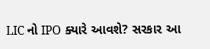LIC નો IPO ક્યારે આવશે? સરકાર આ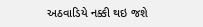અઠવાડિયે નક્કી થઇ જશે